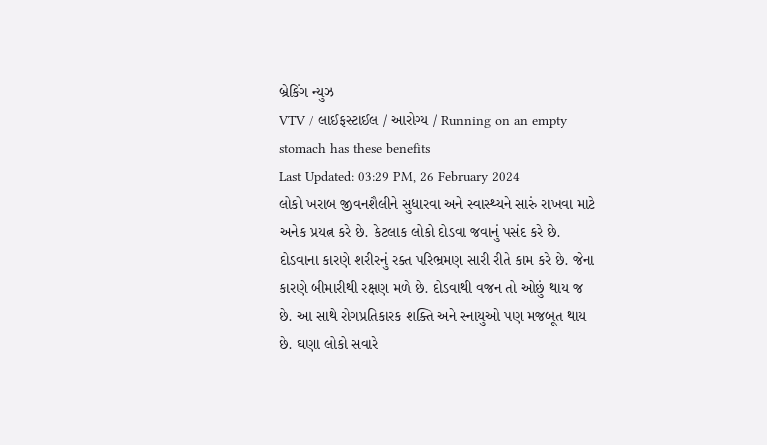બ્રેકિંગ ન્યુઝ
VTV / લાઈફસ્ટાઈલ / આરોગ્ય / Running on an empty stomach has these benefits
Last Updated: 03:29 PM, 26 February 2024
લોકો ખરાબ જીવનશૈલીને સુધારવા અને સ્વાસ્થ્યને સારું રાખવા માટે અનેક પ્રયત્ન કરે છે. કેટલાક લોકો દોડવા જવાનું પસંદ કરે છે. દોડવાના કારણે શરીરનું રક્ત પરિભ્રમણ સારી રીતે કામ કરે છે. જેના કારણે બીમારીથી રક્ષણ મળે છે. દોડવાથી વજન તો ઓછું થાય જ છે. આ સાથે રોગપ્રતિકારક શક્તિ અને સ્નાયુઓ પણ મજબૂત થાય છે. ઘણા લોકો સવારે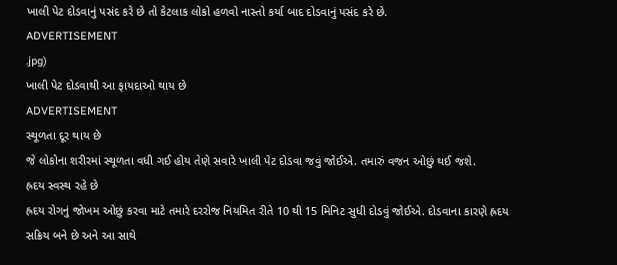ખાલી પેટ દોડવાનું પસંદ કરે છે તો કેટલાક લોકો હળવો નાસ્તો કર્યા બાદ દોડવાનું પસંદ કરે છે.
ADVERTISEMENT
.jpg)
ખાલી પેટ દોડવાથી આ ફાયદાઓ થાય છે
ADVERTISEMENT
સ્થૂળતા દૂર થાય છે
જે લોકોના શરીરમાં સ્થૂળતા વધી ગઈ હોય તેણે સવારે ખાલી પેટ દોડવા જવું જોઈએ. તમારું વજન ઓછું થઈ જશે.
હ્રદય સ્વસ્થ રહે છે
હ્રદય રોગનું જોખમ ઓછું કરવા માટે તમારે દરરોજ નિયમિત રીતે 10 થી 15 મિનિટ સુધી દોડવું જોઈએ. દોડવાના કારણે હ્રદય સક્રિય બને છે અને આ સાથે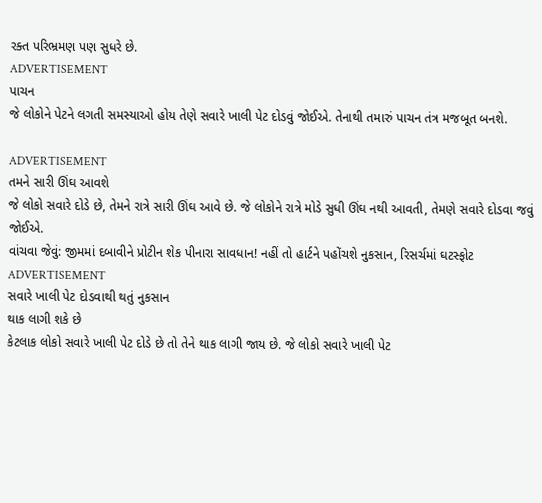રક્ત પરિભ્રમણ પણ સુધરે છે.
ADVERTISEMENT
પાચન
જે લોકોને પેટને લગતી સમસ્યાઓ હોય તેણે સવારે ખાલી પેટ દોડવું જોઈએ. તેનાથી તમારું પાચન તંત્ર મજબૂત બનશે.

ADVERTISEMENT
તમને સારી ઊંઘ આવશે
જે લોકો સવારે દોડે છે, તેમને રાત્રે સારી ઊંઘ આવે છે. જે લોકોને રાત્રે મોડે સુધી ઊંઘ નથી આવતી, તેમણે સવારે દોડવા જવું જોઈએ.
વાંચવા જેવું: જીમમાં દબાવીને પ્રોટીન શેક પીનારા સાવધાન! નહીં તો હાર્ટને પહોંચશે નુકસાન, રિસર્ચમાં ઘટસ્ફોટ
ADVERTISEMENT
સવારે ખાલી પેટ દોડવાથી થતું નુકસાન
થાક લાગી શકે છે
કેટલાક લોકો સવારે ખાલી પેટ દોડે છે તો તેને થાક લાગી જાય છે. જે લોકો સવારે ખાલી પેટ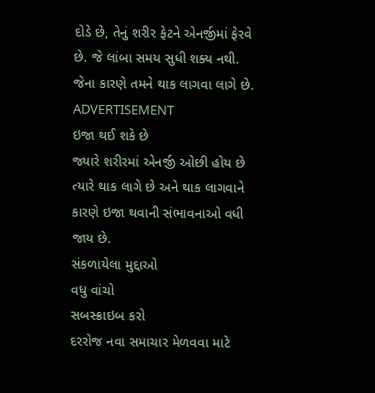દોડે છે, તેનું શરીર ફેટને એનર્જીમાં ફેરવે છે. જે લાંબા સમય સુધી શક્ય નથી. જેના કારણે તમને થાક લાગવા લાગે છે.
ADVERTISEMENT
ઇજા થઈ શકે છે
જ્યારે શરીરમાં એનર્જી ઓછી હોય છે ત્યારે થાક લાગે છે અને થાક લાગવાને કારણે ઇજા થવાની સંભાવનાઓ વધી જાય છે.
સંકળાયેલા મુદ્દાઓ
વધુ વાંચો
સબસ્ક્રાઇબ કરો
દરરોજ નવા સમાચાર મેળવવા માટે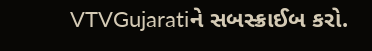VTVGujaratiને સબસ્ક્રાઈબ કરો.